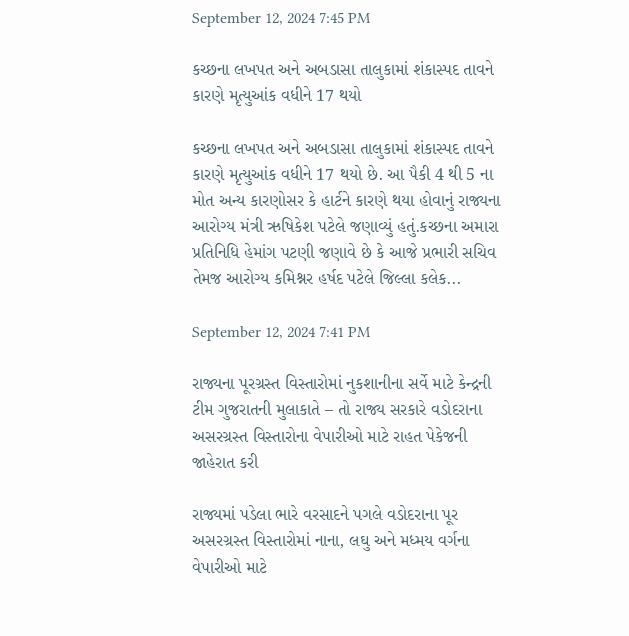September 12, 2024 7:45 PM

કચ્છના લખપત અને અબડાસા તાલુકામાં શંકાસ્પદ તાવને કારણે મૃત્યુઆંક વધીને 17 થયો

કચ્છના લખપત અને અબડાસા તાલુકામાં શંકાસ્પદ તાવને કારણે મૃત્યુઆંક વધીને 17 થયો છે. આ પૈકી 4 થી 5 ના મોત અન્ય કારણોસર કે હાર્ટને કારણે થયા હોવાનું રાજ્યના આરોગ્ય મંત્રી ઋષિકેશ પટેલે જણાવ્યું હતું.કચ્છના અમારા પ્રતિનિધિ હેમાંગ પટણી જણાવે છે કે આજે પ્રભારી સચિવ તેમજ આરોગ્ય કમિશ્નર હર્ષદ પટેલે જિલ્લા કલેક...

September 12, 2024 7:41 PM

રાજ્યના પૂરગ્રસ્ત વિસ્તારોમાં નુકશાનીના સર્વે માટે કેન્દ્રની ટીમ ગુજરાતની મુલાકાતે – તો રાજ્ય સરકારે વડોદરાના અસરગ્રસ્ત વિસ્તારોના વેપારીઓ માટે રાહત પેકેજની જાહેરાત કરી

રાજ્યમાં પડેલા ભારે વરસાદને પગલે વડોદરાના પૂર અસરગ્રસ્ત વિસ્તારોમાં નાના, લઘુ અને મધ્મય વર્ગના વેપારીઓ માટે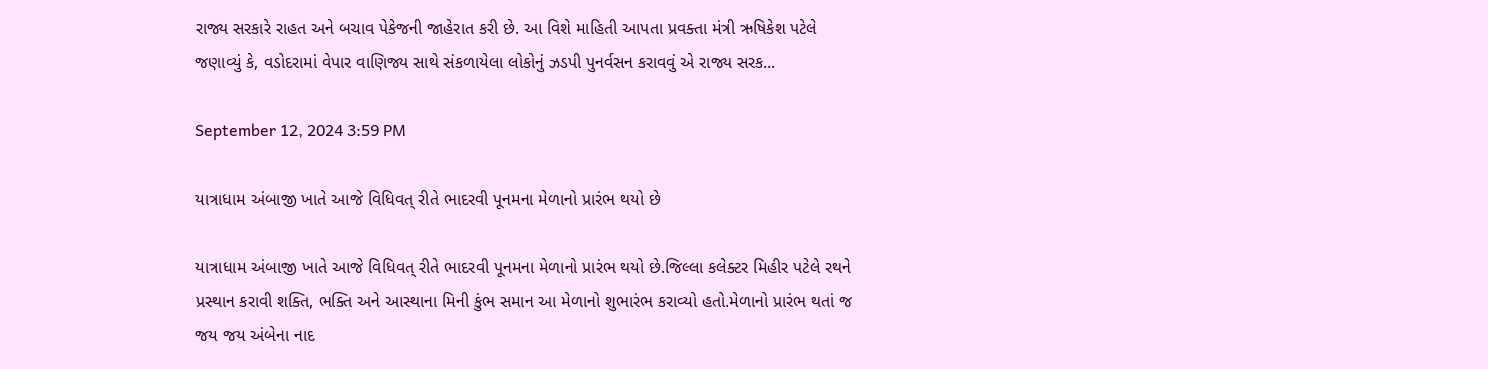રાજ્ય સરકારે રાહત અને બચાવ પેકેજની જાહેરાત કરી છે. આ વિશે માહિતી આપતા પ્રવક્તા મંત્રી ઋષિકેશ પટેલે જણાવ્યું કે, વડોદરામાં વેપાર વાણિજ્ય સાથે સંકળાયેલા લોકોનું ઝડપી પુનર્વસન કરાવવું એ રાજ્ય સરક...

September 12, 2024 3:59 PM

યાત્રાધામ અંબાજી ખાતે આજે વિધિવત્ રીતે ભાદરવી પૂનમના મેળાનો પ્રારંભ થયો છે

યાત્રાધામ અંબાજી ખાતે આજે વિધિવત્ રીતે ભાદરવી પૂનમના મેળાનો પ્રારંભ થયો છે.જિલ્લા કલેક્ટર મિહીર પટેલે રથને પ્રસ્થાન કરાવી શક્તિ, ભક્તિ અને આસ્થાના મિની કુંભ સમાન આ મેળાનો શુભારંભ કરાવ્યો હતો.મેળાનો પ્રારંભ થતાં જ જય જય અંબેના નાદ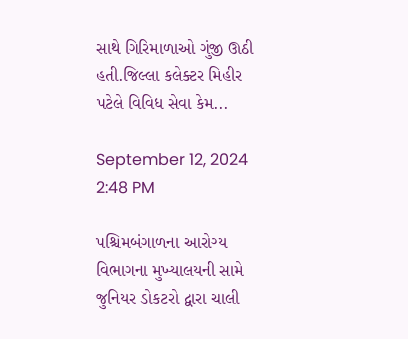સાથે ગિરિમાળાઓ ગુંજી ઊઠી હતી.જિલ્લા કલેક્ટર મિહીર પટેલે વિવિધ સેવા કેમ...

September 12, 2024 2:48 PM

પશ્ચિમબંગાળના આરોગ્ય વિભાગના મુખ્યાલયની સામે જુનિયર ડોકટરો દ્વારા ચાલી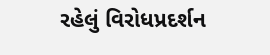રહેલું વિરોધપ્રદર્શન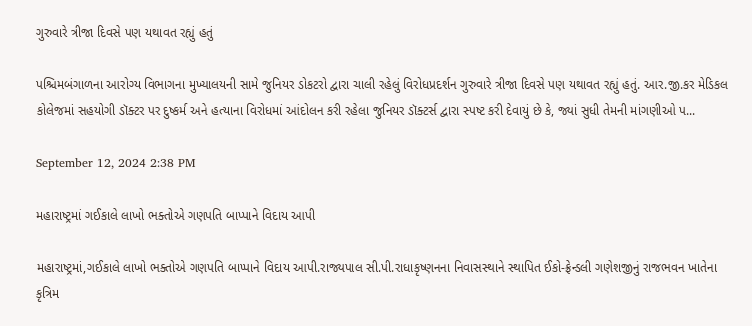ગુરુવારે ત્રીજા દિવસે પણ યથાવત રહ્યું હતું

પશ્ચિમબંગાળના આરોગ્ય વિભાગના મુખ્યાલયની સામે જુનિયર ડોકટરો દ્વારા ચાલી રહેલું વિરોધપ્રદર્શન ગુરુવારે ત્રીજા દિવસે પણ યથાવત રહ્યું હતું. આર.જી.કર મેડિકલ કોલેજમાં સહયોગી ડૉક્ટર પર દુષ્કર્મ અને હત્યાના વિરોધમાં આંદોલન કરી રહેલા જુનિયર ડૉક્ટર્સ દ્વારા સ્પષ્ટ કરી દેવાયું છે કે, જ્યાં સુધી તેમની માંગણીઓ પ...

September 12, 2024 2:38 PM

મહારાષ્ટ્રમાં ગઈકાલે લાખો ભક્તોએ ગણપતિ બાપ્પાને વિદાય આપી

મહારાષ્ટ્રમાં,ગઈકાલે લાખો ભક્તોએ ગણપતિ બાપ્પાને વિદાય આપી.રાજ્યપાલ સી.પી.રાધાકૃષ્ણનના નિવાસસ્થાને સ્થાપિત ઈકો-ફ્રેન્ડલી ગણેશજીનું રાજભવન ખાતેના કૃત્રિમ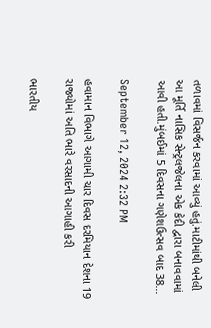તળાવમાં વિસર્જન કરવામાં આવ્યું હતું.માટીમાંથી બનેલી આ મૂર્તિ નાસિક સેન્ટ્રલજેલના એક કેદી દ્વારા બનાવવામાં આવી હતી.મુંબઈમાં 5 દિવસના ગણેશઉત્સવ બાદ 38...

September 12, 2024 2:32 PM

હવામાન વિભાગે આગામી ચાર દિવસ દરમિયાન દેશના 19 રાજ્યોમાં અતિ ભારે વરસાદની આગાહી કરી

ભારતીય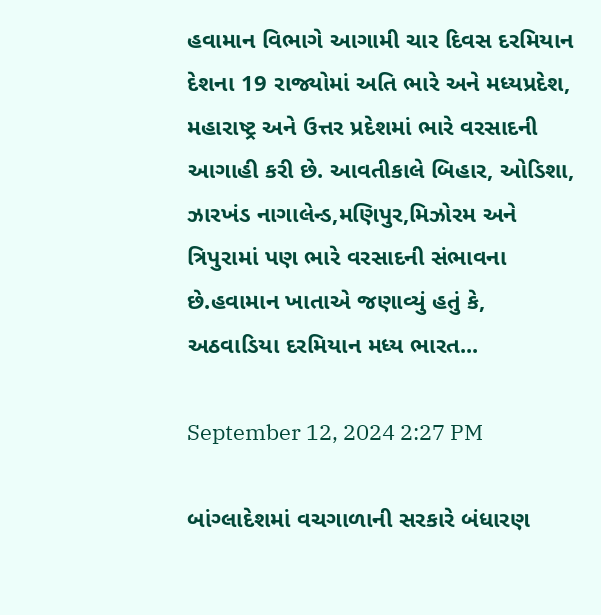હવામાન વિભાગે આગામી ચાર દિવસ દરમિયાન દેશના 19 રાજ્યોમાં અતિ ભારે અને મધ્યપ્રદેશ, મહારાષ્ટ્ર અને ઉત્તર પ્રદેશમાં ભારે વરસાદની આગાહી કરી છે. આવતીકાલે બિહાર, ઓડિશા, ઝારખંડ નાગાલેન્ડ,મણિપુર,મિઝોરમ અને ત્રિપુરામાં પણ ભારે વરસાદની સંભાવના છે.હવામાન ખાતાએ જણાવ્યું હતું કે, અઠવાડિયા દરમિયાન મધ્ય ભારત...

September 12, 2024 2:27 PM

બાંગ્લાદેશમાં વચગાળાની સરકારે બંધારણ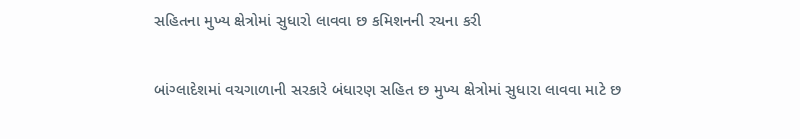સહિતના મુખ્ય ક્ષેત્રોમાં સુધારો લાવવા છ કમિશનની રચના કરી

બાંગ્લાદેશમાં વચગાળાની સરકારે બંધારણ સહિત છ મુખ્ય ક્ષેત્રોમાં સુધારા લાવવા માટે છ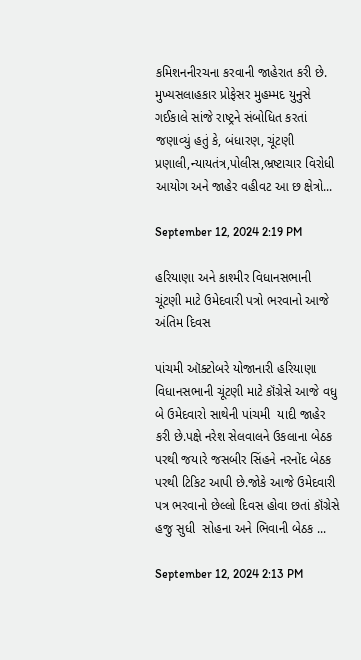કમિશનનીરચના કરવાની જાહેરાત કરી છે. મુખ્યસલાહકાર પ્રોફેસર મુહમ્મદ યુનુસે ગઈકાલે સાંજે રાષ્ટ્રને સંબોધિત કરતાં જણાવ્યું હતું કે, બંધારણ, ચૂંટણી પ્રણાલી,ન્યાયતંત્ર,પોલીસ,ભ્રષ્ટાચાર વિરોધી આયોગ અને જાહેર વહીવટ આ છ ક્ષેત્રો...

September 12, 2024 2:19 PM

હરિયાણા અને કાશ્મીર વિધાનસભાની ચૂંટણી માટે ઉમેદવારી પત્રો ભરવાનો આજે અંતિમ દિવસ

પાંચમી ઑક્ટોબરે યોજાનારી હરિયાણા વિધાનસભાની ચૂંટણી માટે કૉંગ્રેસે આજે વધુ  બે ઉમેદવારો સાથેની પાંચમી  યાદી જાહેર કરી છે.પક્ષે નરેશ સેલવાલને ઉકલાના બેઠક પરથી જયારે જસબીર સિંહને નરનોંદ બેઠક પરથી ટિકિટ આપી છે.જોકે આજે ઉમેદવારી પત્ર ભરવાનો છેલ્લો દિવસ હોવા છતાં કૉંગ્રેસે હજુ સુધી  સોહના અને ભિવાની બેઠક ...

September 12, 2024 2:13 PM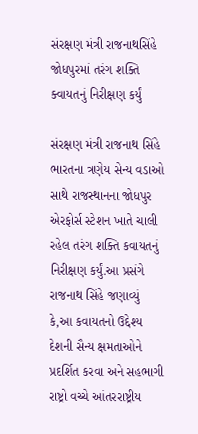સંરક્ષણ મંત્રી રાજનાથસિંહે જોધપુરમાં તરંગ શક્તિ ક્વાયતનું નિરીક્ષણ કર્યું

સંરક્ષણ મંત્રી રાજનાથ સિંહે ભારતના ત્રણેય સેન્ય વડાઓ સાથે રાજસ્થાનના જોધપુર એરફોર્સ સ્ટેશન ખાતે ચાલી રહેલ તરંગ શક્તિ કવાયતનું નિરીક્ષણ કર્યું.આ પ્રસંગે રાજનાથ સિંહે જણાવ્યું કે,આ કવાયતનો ઉદ્દેશ્ય દેશની સૈન્ય ક્ષમતાઓને પ્રદર્શિત કરવા અને સહભાગી રાષ્ટ્રો વચ્ચે આંતરરાષ્ટ્રીય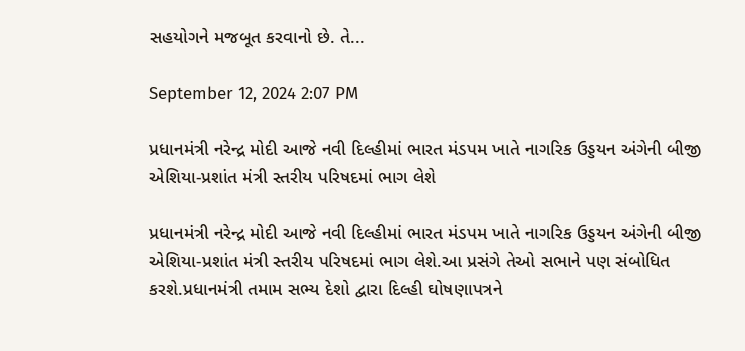સહયોગને મજબૂત કરવાનો છે. તે...

September 12, 2024 2:07 PM

પ્રધાનમંત્રી નરેન્દ્ર મોદી આજે નવી દિલ્હીમાં ભારત મંડપમ ખાતે નાગરિક ઉડ્ડયન અંગેની બીજી એશિયા-પ્રશાંત મંત્રી સ્તરીય પરિષદમાં ભાગ લેશે

પ્રધાનમંત્રી નરેન્દ્ર મોદી આજે નવી દિલ્હીમાં ભારત મંડપમ ખાતે નાગરિક ઉડ્ડયન અંગેની બીજી એશિયા-પ્રશાંત મંત્રી સ્તરીય પરિષદમાં ભાગ લેશે.આ પ્રસંગે તેઓ સભાને પણ સંબોધિત કરશે.પ્રધાનમંત્રી તમામ સભ્ય દેશો દ્વારા દિલ્હી ઘોષણાપત્રને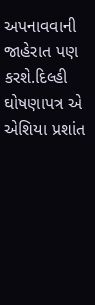અપનાવવાની જાહેરાત પણ કરશે.દિલ્હી ઘોષણાપત્ર એ એશિયા પ્રશાંત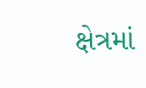ક્ષેત્રમાં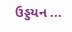ઉડ્ડયન ...